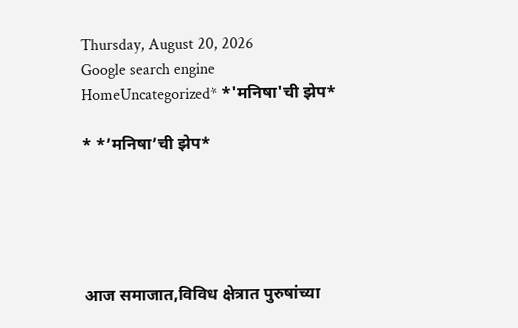Thursday, August 20, 2026
Google search engine
HomeUncategorized* *'मनिषा'ची झेप*

* *’मनिषा’ची झेप*





आज समाजात,विविध क्षेत्रात पुरुषांच्या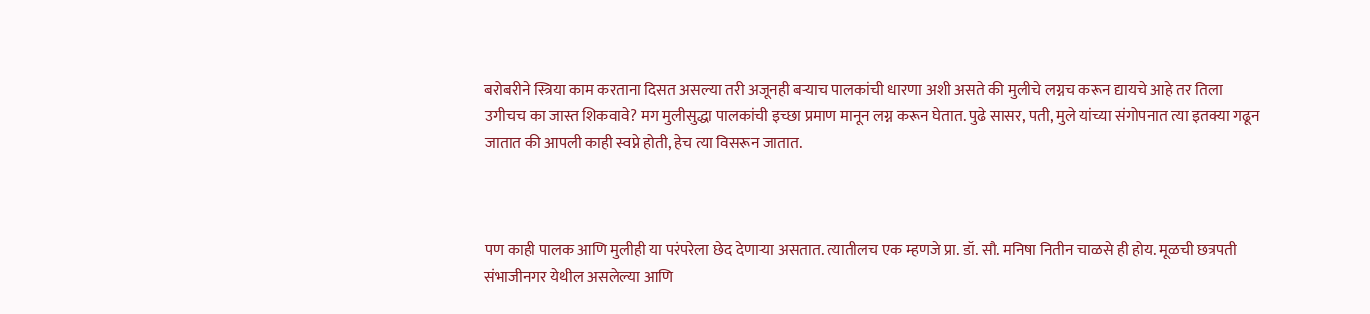बरोबरीने स्त्रिया काम करताना दिसत असल्या तरी अजूनही बर्‍याच पालकांची धारणा अशी असते की मुलीचे लग्नच करून द्यायचे आहे तर तिला उगीचच का जास्त शिकवावे? मग मुलीसुद्धा पालकांची इच्छा प्रमाण मानून लग्न करून घेतात. पुढे सासर, पती, मुले यांच्या संगोपनात त्या इतक्या गढून जातात की आपली काही स्वप्ने होती, हेच त्या विसरून जातात.



पण काही पालक आणि मुलीही या परंपरेला छेद देणार्‍या असतात. त्यातीलच एक म्हणजे प्रा. डॉ. सौ. मनिषा नितीन चाळसे ही होय. मूळची छत्रपती संभाजीनगर येथील असलेल्या आणि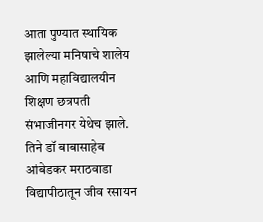आता पुण्यात स्थायिक झालेल्या मनिषाचे शालेय आणि महाविद्यालयीन शिक्षण छत्रपती संभाजीनगर येथेच झाले. तिने डॉ बाबासाहेब आंबेडकर मराठवाडा विद्यापीठातून जीव रसायन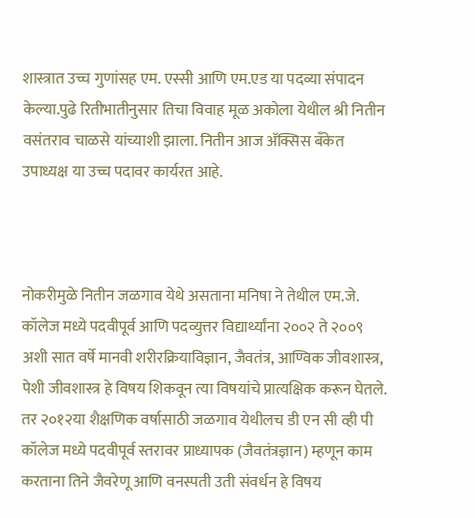शास्त्रात उच्च गुणांसह एम. एस्सी आणि एम.एड या पदव्या संपादन केल्या.पुढे रितीभातीनुसार तिचा विवाह मूळ अकोला येथील श्री नितीन वसंतराव चाळसे यांच्याशी झाला. नितीन आज अ‍ॅक्सिस बँकेत उपाध्यक्ष या उच्च पदावर कार्यरत आहे.



नोकरीमुळे नितीन जळगाव येथे असताना मनिषा ने तेथील एम.जे. कॉलेज मध्ये पदवीपूर्व आणि पदव्युत्तर विद्यार्थ्यांना २००२ ते २००९ अशी सात वर्षे मानवी शरीरक्रियाविज्ञान, जैवतंत्र, आण्विक जीवशास्त्र, पेशी जीवशास्त्र हे विषय शिकवून त्या विषयांचे प्रात्यक्षिक करून घेतले. तर २०१२या शैक्षणिक वर्षासाठी जळगाव येथीलच डी एन सी व्ही पी कॉलेज मध्ये पदवीपूर्व स्तरावर प्राध्यापक (जैवतंत्रज्ञान) म्हणून काम करताना तिने जैवरेणू आणि वनस्पती उती संवर्धन हे विषय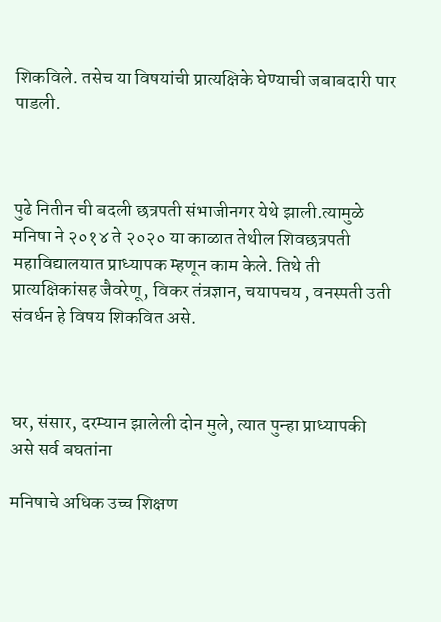शिकविले. तसेच या विषयांची प्रात्यक्षिके घेण्याची जबाबदारी पार पाडली.



पुढे नितीन ची बदली छत्रपती संभाजीनगर येथे झाली.त्यामुळे मनिषा ने २०१४ ते २०२० या काळात तेथील शिवछत्रपती महाविद्यालयात प्राध्यापक म्हणून काम केले. तिथे ती प्रात्यक्षिकांसह जैवरेणू, विकर तंत्रज्ञान, चयापचय , वनस्पती उती संवर्धन हे विषय शिकवित असे.



घर, संसार, दरम्यान झालेली दोन मुले, त्यात पुन्हा प्राध्यापकी असे सर्व बघतांना

मनिषाचे अधिक उच्च शिक्षण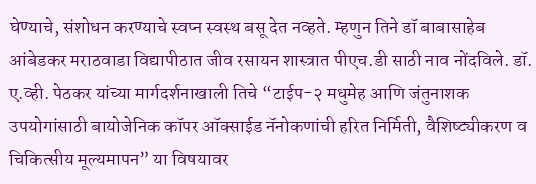घेण्याचे, संशोधन करण्याचे स्वप्न स्वस्थ बसू देत नव्हते. म्हणुन तिने डॉ बाबासाहेब आंबेडकर मराठवाडा विद्यापीठात जीव रसायन शास्त्रात पीएच.डी साठी नाव नोंदविले. डॉ. ए.व्ही. पेठकर यांच्या मार्गदर्शनाखाली तिचे “टाईप-२ मधुमेह आणि जंतुनाशक उपयोगांसाठी बायोजेनिक कॉपर ऑक्साईड नॅनोकणांची हरित निर्मिती, वैशिष्ट्यीकरण व चिकित्सीय मूल्यमापन” या विषयावर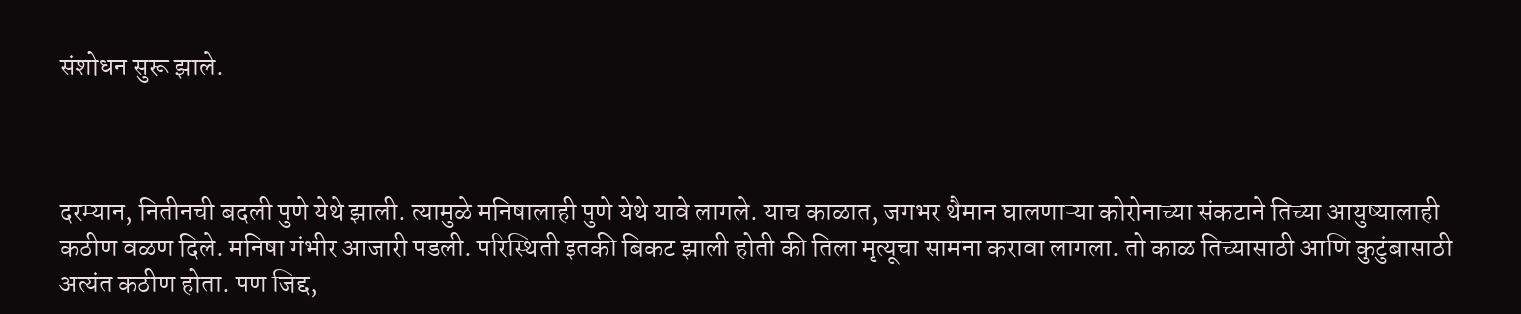संशोधन सुरू झाले.



दरम्यान, नितीनची बदली पुणे येथे झाली. त्यामुळे मनिषालाही पुणे येथे यावे लागले. याच काळात, जगभर थैमान घालणाऱ्या कोरोनाच्या संकटाने तिच्या आयुष्यालाही कठीण वळण दिले. मनिषा गंभीर आजारी पडली. परिस्थिती इतकी बिकट झाली होती की तिला मृत्यूचा सामना करावा लागला. तो काळ तिच्यासाठी आणि कुटुंबासाठी अत्यंत कठीण होता. पण जिद्द,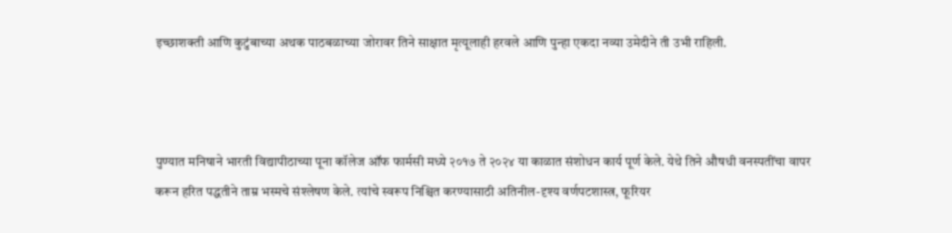इच्छाशक्ती आणि कुटुंबाच्या अथक पाठबळाच्या जोरावर तिने साक्षात मृत्यूलाही हरवले आणि पुन्हा एकदा नव्या उमेदीने ती उभी राहिली.



पुण्यात मनिषाने भारती विद्यापीठाच्या पूना कॉलेज ऑफ फार्मसी मध्ये २०१७ ते २०२४ या काळात संशोधन कार्य पूर्ण केले. येथे तिने औषधी वनस्पतींचा वापर करून हरित पद्धतीने ताम्र भस्मचे संश्लेषण केले. त्यांचे स्वरूप निश्चित करण्यासाठी अतिनील-दृश्य वर्णपटशास्त्र, फूरियर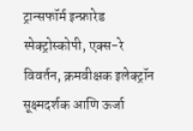ट्रान्सफॉर्म इन्फ्रारेड स्पेक्ट्रोस्कोपी, एक्स-रे विवर्तन, क्रमवीक्षक इलेक्ट्रॉन सूक्ष्मदर्शक आणि ऊर्जा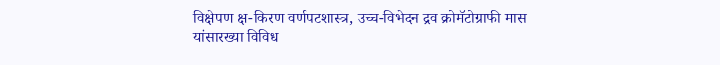विक्षेपण क्ष-किरण वर्णपटशास्त्र, उच्च-विभेदन द्रव क्रोमॅटोग्राफी मास यांसारख्या विविध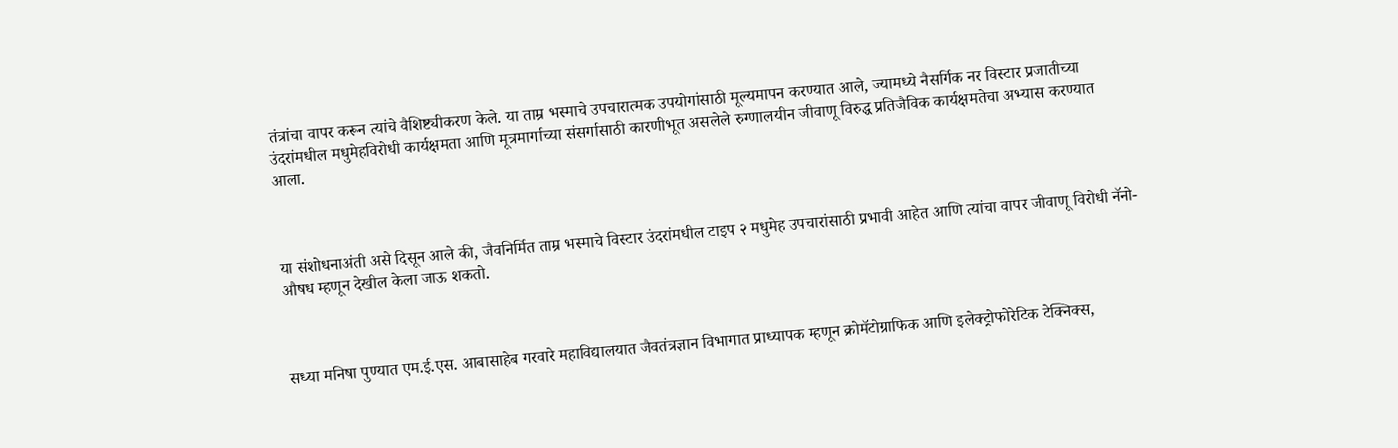तंत्रांचा वापर करून त्यांचे वैशिष्ट्यीकरण केले. या ताम्र भस्माचे उपचारात्मक उपयोगांसाठी मूल्यमापन करण्यात आले, ज्यामध्ये नैसर्गिक नर विस्टार प्रजातीच्या उंदरांमधील मधुमेहविरोधी कार्यक्षमता आणि मूत्रमार्गाच्या संसर्गासाठी कारणीभूत असलेले रुग्णालयीन जीवाणू विरुद्ध प्रतिजैविक कार्यक्षमतेचा अभ्यास करण्यात आला.



या संशोधनाअंती असे दिसून आले की, जैवनिर्मित ताम्र भस्माचे विस्टार उंदरांमधील टाइप २ मधुमेह उपचारांसाठी प्रभावी आहेत आणि त्यांचा वापर जीवाणू विरोधी नॅनो-औषध म्हणून देखील केला जाऊ शकतो.



सध्या मनिषा पुण्यात एम.ई.एस. आबासाहेब गरवारे महाविद्यालयात जैवतंत्रज्ञान विभागात प्राध्यापक म्हणून क्रोमॅटोग्राफिक आणि इलेक्ट्रोफोरेटिक टेक्निक्स,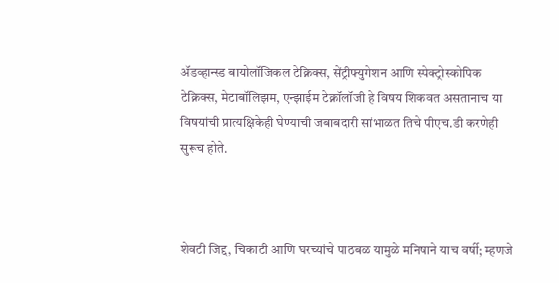ॲडव्हान्स्ड बायोलॉजिकल टेक्निक्स, सेंट्रीफ्युगेशन आणि स्पेक्ट्रोस्कोपिक टेक्निक्स, मेटाबॉलिझम, एन्झाईम टेक्नॉलॉजी हे विषय शिकवत असतानाच या विषयांची प्रात्यक्षिकेही घेण्याची जबाबदारी सांभाळत तिचे पीएच.डी करणेही सुरूच होते.



शेवटी जिद्द, चिकाटी आणि घरच्यांचे पाठबळ यामुळे मनिषाने याच वर्षी; म्हणजे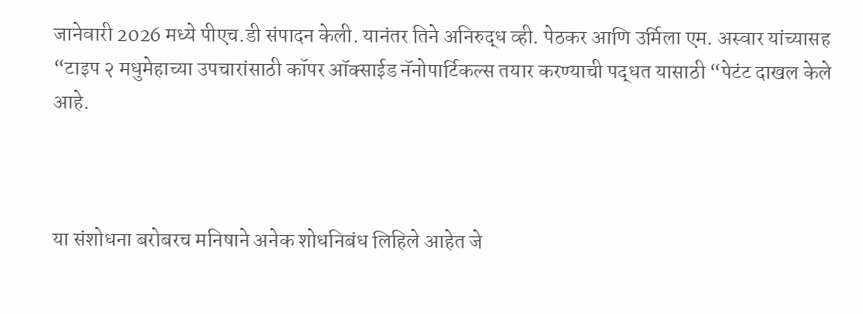जानेवारी 2026 मध्ये पीएच.डी संपादन केली. यानंतर तिने अनिरुद्ध व्ही. पेठकर आणि उर्मिला एम. अस्वार यांच्यासह “टाइप २ मधुमेहाच्या उपचारांसाठी कॉपर ऑक्साईड नॅनोपार्टिकल्स तयार करण्याची पद्धत यासाठी “पेटंट दाखल केले आहे.



या संशोधना बरोबरच मनिषाने अनेक शोधनिबंध लिहिले आहेत जे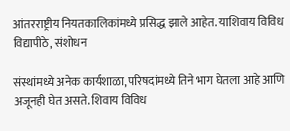आंतरराष्ट्रीय नियतकालिकांमध्ये प्रसिद्ध झाले आहेत. याशिवाय विविध विद्यापीठे, संशोधन

संस्थांमध्ये अनेक कार्यशाळा, परिषदांमध्ये तिने भाग घेतला आहे आणि अजूनही घेत असते. शिवाय विविध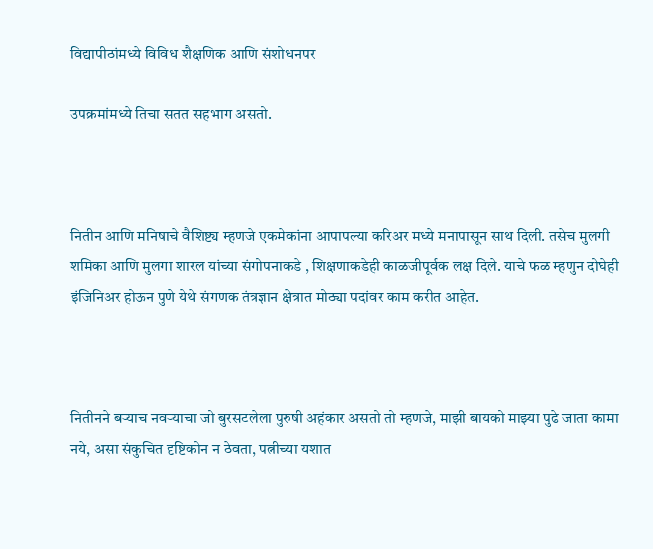विद्यापीठांमध्ये विविध शैक्षणिक आणि संशोधनपर

उपक्रमांमध्ये तिचा सतत सहभाग असतो.



नितीन आणि मनिषाचे वैशिष्ट्य म्हणजे एकमेकांना आपापल्या करिअर मध्ये मनापासून साथ दिली. तसेच मुलगी शमिका आणि मुलगा शारल यांच्या संगोपनाकडे , शिक्षणाकडेही काळजीपूर्वक लक्ष दिले. याचे फळ म्हणुन दोघेही इंजिनिअर होऊन पुणे येथे संगणक तंत्रज्ञान क्षेत्रात मोठ्या पदांवर काम करीत आहेत.



नितीनने बर्‍याच नवर्‍याचा जो बुरसटलेला पुरुषी अहंकार असतो तो म्हणजे, माझी बायको माझ्या पुढे जाता कामा नये, असा संकुचित दृष्टिकोन न ठेवता, पत्नीच्या यशात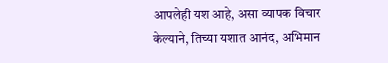आपलेही यश आहे, असा व्यापक विचार केल्याने, तिच्या यशात आनंद, अभिमान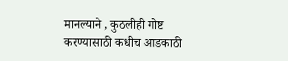मानल्याने , कुठलीही गोष्ट करण्यासाठी कधीच आडकाठी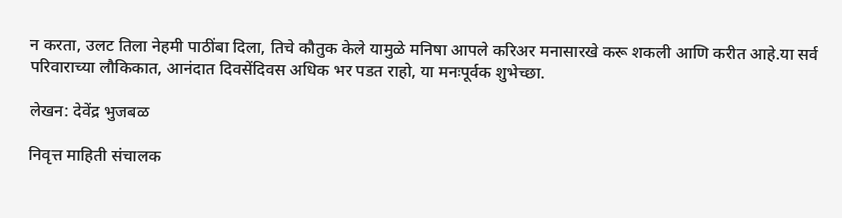न करता, उलट तिला नेहमी पाठींबा दिला, तिचे कौतुक केले यामुळे मनिषा आपले करिअर मनासारखे करू शकली आणि करीत आहे.या सर्व परिवाराच्या लौकिकात, आनंदात दिवसेंदिवस अधिक भर पडत राहो, या मनःपूर्वक शुभेच्छा.

लेखन: देवेंद्र भुजबळ

निवृत्त माहिती संचालक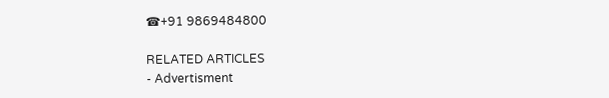☎+91 9869484800

RELATED ARTICLES
- Advertisment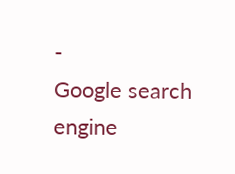-
Google search engine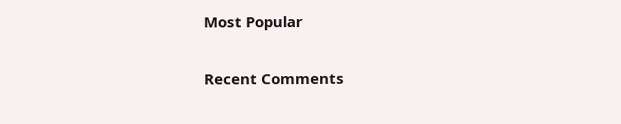Most Popular

Recent Comments